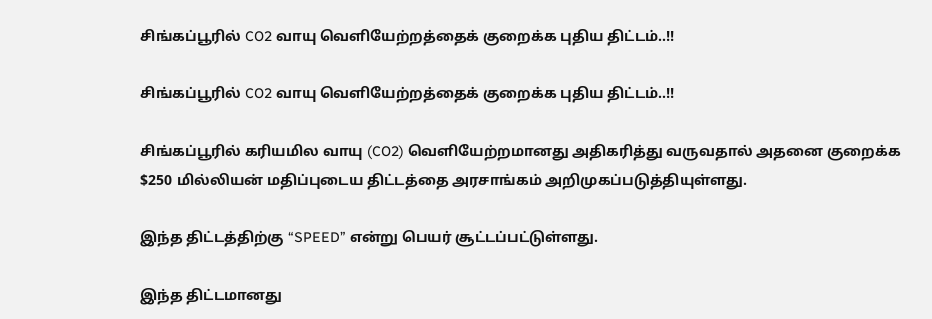சிங்கப்பூரில் CO2 வாயு வெளியேற்றத்தைக் குறைக்க புதிய திட்டம்..!!

சிங்கப்பூரில் CO2 வாயு வெளியேற்றத்தைக் குறைக்க புதிய திட்டம்..!!

சிங்கப்பூரில் கரியமில வாயு (CO2) வெளியேற்றமானது அதிகரித்து வருவதால் அதனை குறைக்க $250 மில்லியன் மதிப்புடைய திட்டத்தை அரசாங்கம் அறிமுகப்படுத்தியுள்ளது.

இந்த திட்டத்திற்கு “SPEED” என்று பெயர் சூட்டப்பட்டுள்ளது.

இந்த திட்டமானது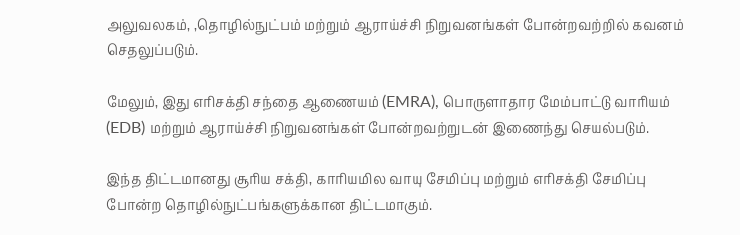அலுவலகம், ,தொழில்நுட்பம் மற்றும் ஆராய்ச்சி நிறுவனங்கள் போன்றவற்றில் கவனம் செதலுப்படும்.

மேலும், இது எரிசக்தி சந்தை ஆணையம் (EMRA), பொருளாதார மேம்பாட்டு வாரியம் (EDB) மற்றும் ஆராய்ச்சி நிறுவனங்கள் போன்றவற்றுடன் இணைந்து செயல்படும்.

இந்த திட்டமானது சூரிய சக்தி, காரியமில வாயு சேமிப்பு மற்றும் எரிசக்தி சேமிப்பு போன்ற தொழில்நுட்பங்களுக்கான திட்டமாகும்.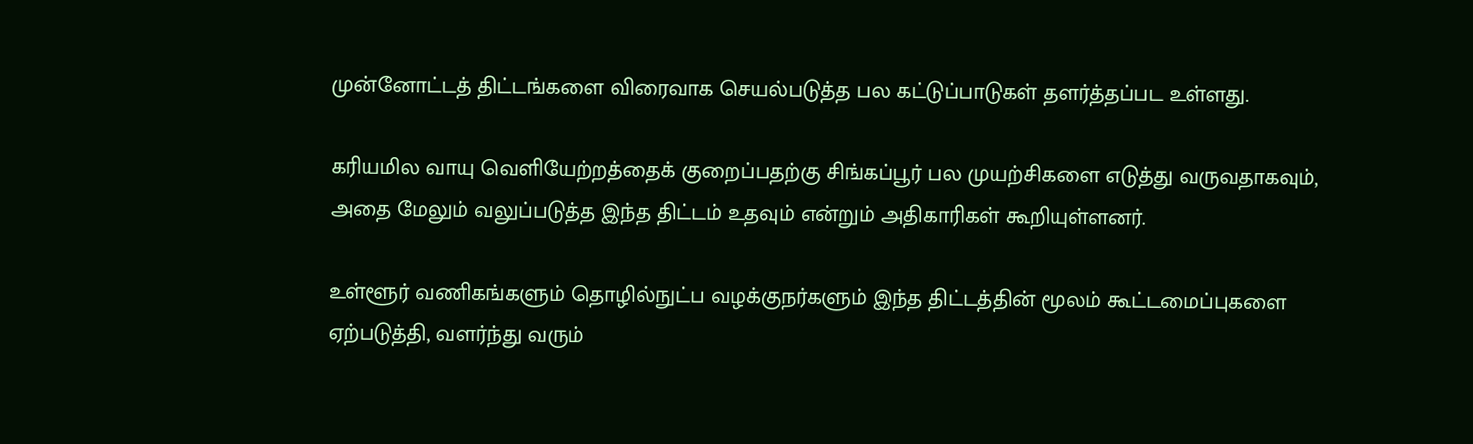முன்னோட்டத் திட்டங்களை விரைவாக செயல்படுத்த பல கட்டுப்பாடுகள் தளர்த்தப்பட உள்ளது.

கரியமில வாயு வெளியேற்றத்தைக் குறைப்பதற்கு சிங்கப்பூர் பல முயற்சிகளை எடுத்து வருவதாகவும், அதை மேலும் வலுப்படுத்த இந்த திட்டம் உதவும் என்றும் அதிகாரிகள் கூறியுள்ளனர்.

உள்ளூர் வணிகங்களும் தொழில்நுட்ப வழக்குநர்களும் இந்த திட்டத்தின் மூலம் கூட்டமைப்புகளை ஏற்படுத்தி, வளர்ந்து வரும்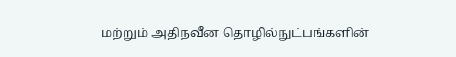மற்றும் அதிநவீன தொழில்நுட்பங்களின்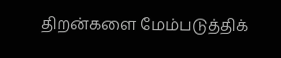திறன்களை மேம்படுத்திக்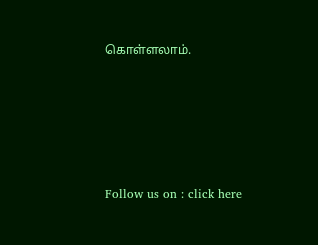கொள்ளலாம்.





Follow us on : click here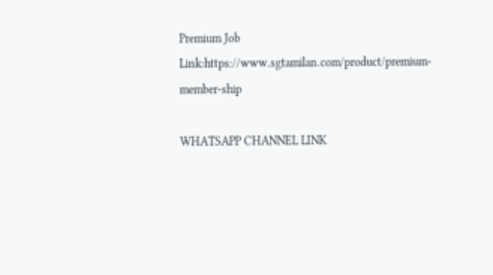Premium Job Link:https://www.sgtamilan.com/product/premium-member-ship

WHATSAPP CHANNEL LINK